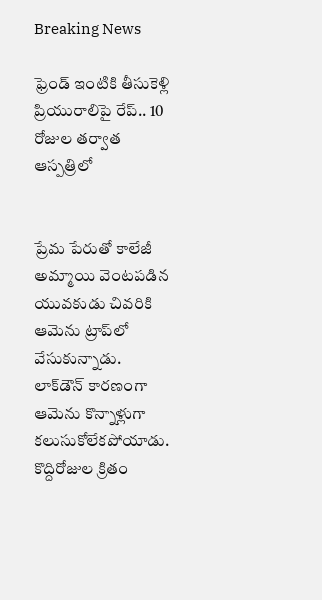Breaking News

ఫ్రెండ్‌ ఇంటికి తీసుకెళ్లి ప్రియురాలిపై రేప్.. 10 రోజుల తర్వాత ఆస్పత్రిలో


ప్రేమ పేరుతో కాలేజీ అమ్మాయి వెంటపడిన యువకుడు చివరికి ఆమెను ట్రాప్‌లో వేసుకున్నాడు. లాక్‌డౌన్ కారణంగా ఆమెను కొన్నాళ్లుగా కలుసుకోలేకపోయాడు. కొద్దిరోజుల క్రితం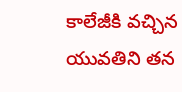కాలేజీకి వచ్చిన యువతిని తన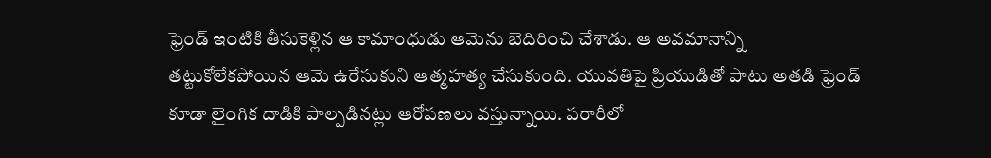ఫ్రెండ్ ఇంటికి తీసుకెళ్లిన ఆ కామాంధుడు ఆమెను బెదిరించి చేశాడు. ఆ అవమానాన్ని తట్టుకోలేకపోయిన ఆమె ఉరేసుకుని ఆత్మహత్య చేసుకుంది. యువతిపై ప్రియుడితో పాటు అతడి ఫ్రెండ్‌ కూడా లైంగిక దాడికి పాల్పడినట్లు ఆరోపణలు వస్తున్నాయి. పరారీలో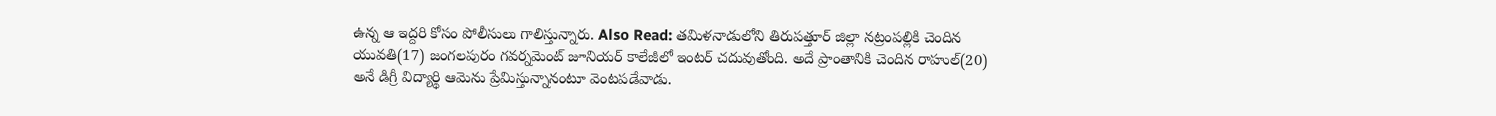ఉన్న ఆ ఇద్దరి కోసం పోలీసులు గాలిస్తున్నారు. Also Read: తమిళనాడులోని తిరుపత్తూర్ జిల్లా నట్రంపల్లికి చెందిన యువతి(17) జంగలపురం గవర్నమెంట్ జూనియర్ కాలేజీలో ఇంటర్ చదువుతోంది. అదే ప్రాంతానికి చెందిన రాహుల్‌(20) అనే డిగ్రీ విద్యార్థి ఆమెను ప్రేమిస్తున్నానంటూ వెంటపడేవాడు.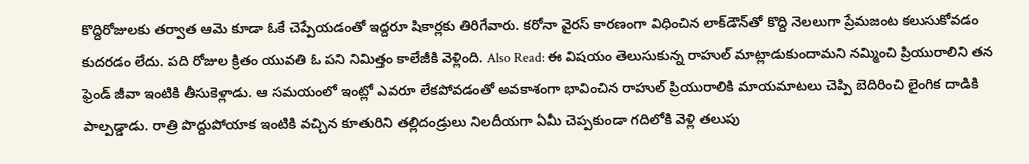కొద్దిరోజులకు తర్వాత ఆమె కూడా ఓకే చెప్పేయడంతో ఇద్దరూ షికార్లకు తిరిగేవారు. కరోనా వైరస్ కారణంగా విధించిన లాక్‌డౌన్‌తో కొద్ది నెలలుగా ప్రేమజంట కలుసుకోవడం కుదరడం లేదు. పది రోజుల క్రితం యువతి ఓ పని నిమిత్తం కాలేజీకి వెళ్లింది. Also Read: ఈ విషయం తెలుసుకున్న రాహుల్ మాట్లాడుకుందామని నమ్మించి ప్రియురాలిని తన ఫ్రెండ్ జీవా ఇంటికి తీసుకెళ్లాడు. ఆ సమయంలో ఇంట్లో ఎవరూ లేకపోవడంతో అవకాశంగా భావించిన రాహుల్ ప్రియురాలికి మాయమాటలు చెప్పి బెదిరించి లైంగిక దాడికి పాల్పడ్డాడు. రాత్రి పొద్దుపోయాక ఇంటికి వచ్చిన కూతురిని తల్లిదండ్రులు నిలదీయగా ఏమీ చెప్పకుండా గదిలోకి వెళ్లి తలుపు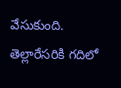వేసుకుంది. తెల్లారేసరికి గదిలో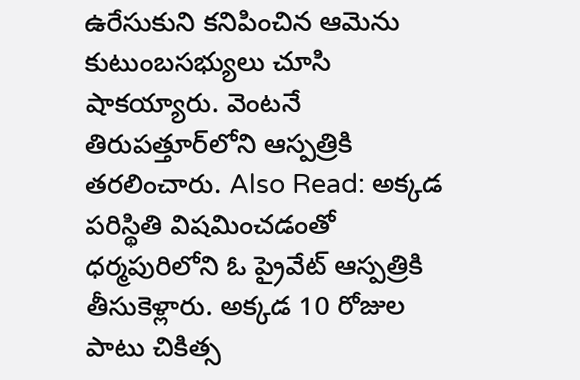ఉరేసుకుని కనిపించిన ఆమెను కుటుంబసభ్యులు చూసి షాకయ్యారు. వెంటనే తిరుపత్తూర్‌లోని ఆస్పత్రికి తరలించారు. Also Read: అక్కడ పరిస్థితి విషమించడంతో ధర్మపురిలోని ఓ ప్రైవేట్ ఆస్పత్రికి తీసుకెళ్లారు. అక్కడ 10 రోజుల పాటు చికిత్స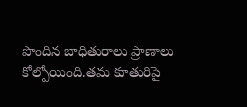పొందిన బాధితురాలు ప్రాణాలు కోల్పోయింది.తమ కూతురిపై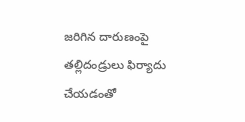జరిగిన దారుణంపై తల్లిదండ్రులు ఫిర్యాదు చేయడంతో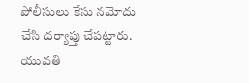పోలీసులు కేసు నమోదు చేసి దర్యాప్తు చేపట్టారు. యువతి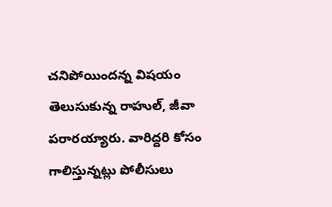చనిపోయిందన్న విషయం తెలుసుకున్న రాహుల్, జీవా పరారయ్యారు. వారిద్దరి కోసం గాలిస్తున్నట్లు పోలీసులు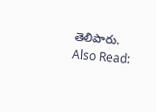తెలిపారు. Also Read: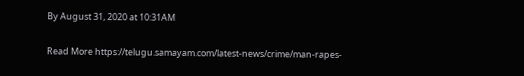By August 31, 2020 at 10:31AM


Read More https://telugu.samayam.com/latest-news/crime/man-rapes-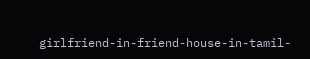girlfriend-in-friend-house-in-tamil-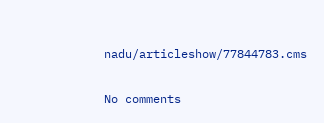nadu/articleshow/77844783.cms

No comments